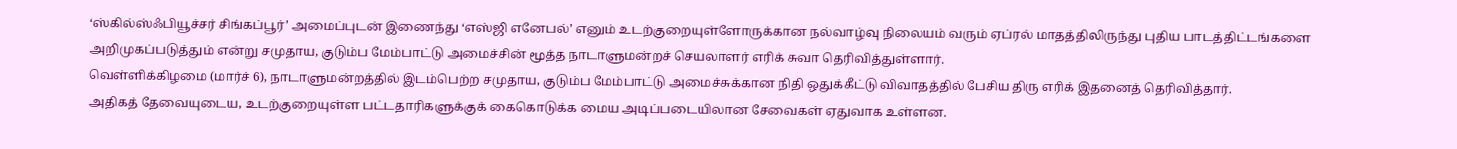‘ஸ்கில்ஸ்ஃபியூச்சர் சிங்கப்பூர்’ அமைப்புடன் இணைந்து ‘எஸ்ஜி எனேபல்’ எனும் உடற்குறையுள்ளோருக்கான நல்வாழ்வு நிலையம் வரும் ஏப்ரல் மாதத்திலிருந்து புதிய பாடத்திட்டங்களை அறிமுகப்படுத்தும் என்று சமுதாய, குடும்ப மேம்பாட்டு அமைச்சின் மூத்த நாடாளுமன்றச் செயலாளர் எரிக் சுவா தெரிவித்துள்ளார்.
வெள்ளிக்கிழமை (மார்ச் 6), நாடாளுமன்றத்தில் இடம்பெற்ற சமுதாய, குடும்ப மேம்பாட்டு அமைச்சுக்கான நிதி ஒதுக்கீட்டு விவாதத்தில் பேசிய திரு எரிக் இதனைத் தெரிவித்தார்.
அதிகத் தேவையுடைய, உடற்குறையுள்ள பட்டதாரிகளுக்குக் கைகொடுக்க மைய அடிப்படையிலான சேவைகள் ஏதுவாக உள்ளன.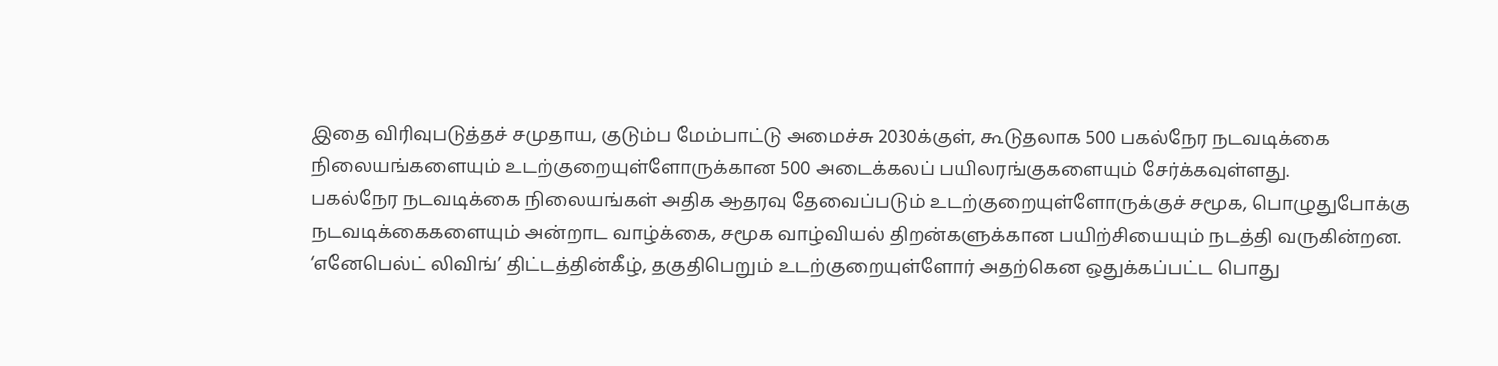இதை விரிவுபடுத்தச் சமுதாய, குடும்ப மேம்பாட்டு அமைச்சு 2030க்குள், கூடுதலாக 500 பகல்நேர நடவடிக்கை நிலையங்களையும் உடற்குறையுள்ளோருக்கான 500 அடைக்கலப் பயிலரங்குகளையும் சேர்க்கவுள்ளது.
பகல்நேர நடவடிக்கை நிலையங்கள் அதிக ஆதரவு தேவைப்படும் உடற்குறையுள்ளோருக்குச் சமூக, பொழுதுபோக்கு நடவடிக்கைகளையும் அன்றாட வாழ்க்கை, சமூக வாழ்வியல் திறன்களுக்கான பயிற்சியையும் நடத்தி வருகின்றன.
‘எனேபெல்ட் லிவிங்’ திட்டத்தின்கீழ், தகுதிபெறும் உடற்குறையுள்ளோர் அதற்கென ஒதுக்கப்பட்ட பொது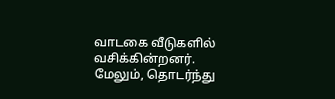வாடகை வீடுகளில் வசிக்கின்றனர்.
மேலும், தொடர்ந்து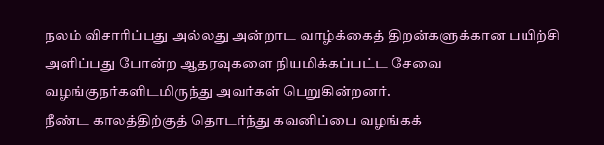நலம் விசாரிப்பது அல்லது அன்றாட வாழ்க்கைத் திறன்களுக்கான பயிற்சி அளிப்பது போன்ற ஆதரவுகளை நியமிக்கப்பட்ட சேவை வழங்குநர்களிடமிருந்து அவர்கள் பெறுகின்றனர்.
நீண்ட காலத்திற்குத் தொடர்ந்து கவனிப்பை வழங்கக்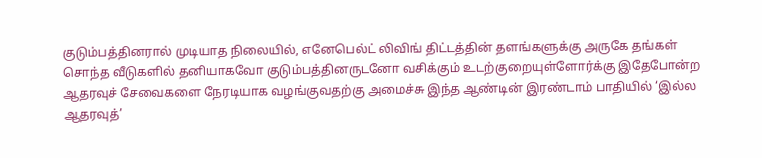குடும்பத்தினரால் முடியாத நிலையில், எனேபெல்ட் லிவிங் திட்டத்தின் தளங்களுக்கு அருகே தங்கள் சொந்த வீடுகளில் தனியாகவோ குடும்பத்தினருடனோ வசிக்கும் உடற்குறையுள்ளோர்க்கு இதேபோன்ற ஆதரவுச் சேவைகளை நேரடியாக வழங்குவதற்கு அமைச்சு இந்த ஆண்டின் இரண்டாம் பாதியில் ‘இல்ல ஆதரவுத்’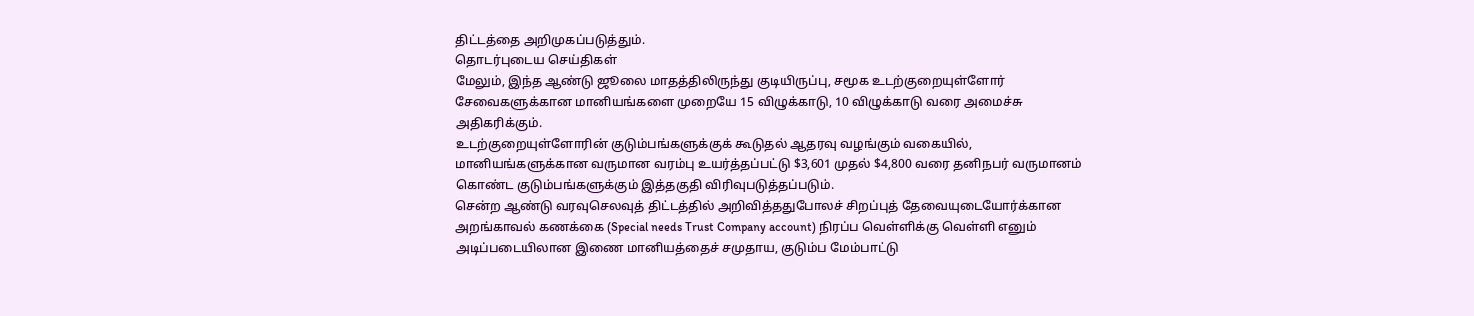திட்டத்தை அறிமுகப்படுத்தும்.
தொடர்புடைய செய்திகள்
மேலும், இந்த ஆண்டு ஜூலை மாதத்திலிருந்து குடியிருப்பு, சமூக உடற்குறையுள்ளோர் சேவைகளுக்கான மானியங்களை முறையே 15 விழுக்காடு, 10 விழுக்காடு வரை அமைச்சு அதிகரிக்கும்.
உடற்குறையுள்ளோரின் குடும்பங்களுக்குக் கூடுதல் ஆதரவு வழங்கும் வகையில், மானியங்களுக்கான வருமான வரம்பு உயர்த்தப்பட்டு $3,601 முதல் $4,800 வரை தனிநபர் வருமானம் கொண்ட குடும்பங்களுக்கும் இத்தகுதி விரிவுபடுத்தப்படும்.
சென்ற ஆண்டு வரவுசெலவுத் திட்டத்தில் அறிவித்ததுபோலச் சிறப்புத் தேவையுடையோர்க்கான அறங்காவல் கணக்கை (Special needs Trust Company account) நிரப்ப வெள்ளிக்கு வெள்ளி எனும் அடிப்படையிலான இணை மானியத்தைச் சமுதாய, குடும்ப மேம்பாட்டு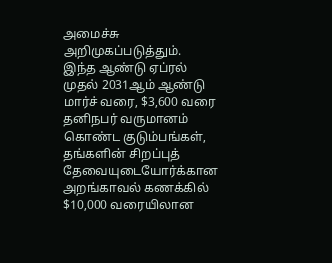அமைச்சு அறிமுகப்படுத்தும்.
இந்த ஆண்டு ஏப்ரல் முதல் 2031ஆம் ஆண்டு மார்ச் வரை, $3,600 வரை தனிநபர் வருமானம் கொண்ட குடும்பங்கள், தங்களின் சிறப்புத் தேவையுடையோர்க்கான அறங்காவல் கணக்கில் $10,000 வரையிலான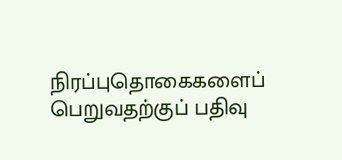நிரப்புதொகைகளைப் பெறுவதற்குப் பதிவு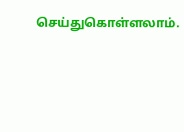செய்துகொள்ளலாம்.